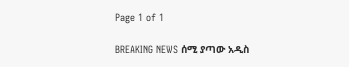Page 1 of 1

BREAKING NEWS ሰሚ ያጣው አዲስ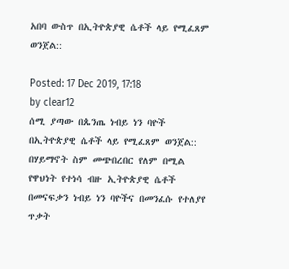አበባ ውስጥ በኢትዮጵያዊ ሴቶች ላይ የሚፈጸም ወንጀል::

Posted: 17 Dec 2019, 17:18
by clear12
ሰሚ ያጣው በጴንጤ ነብይ ነን ባዮች በኢትዮጵያዊ ሴቶች ላይ የሚፈጸም ወንጀል:: በሃይማኖት ስም መጭበረበር የለም በሚል የዋህነት የተነሳ ብዙ ኢትዮጵያዊ ሴቶች በመናፍቃን ነብይ ነን ባዮችና በመንፈሱ የተለያየ ጥቃት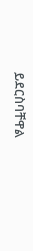ይደርስባቸዋል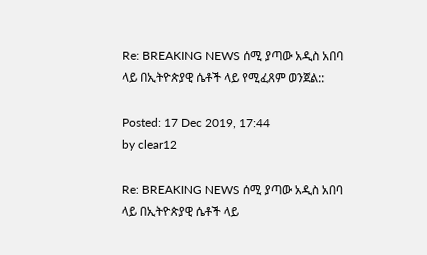Re: BREAKING NEWS ሰሚ ያጣው አዲስ አበባ ላይ በኢትዮጵያዊ ሴቶች ላይ የሚፈጸም ወንጀል::

Posted: 17 Dec 2019, 17:44
by clear12

Re: BREAKING NEWS ሰሚ ያጣው አዲስ አበባ ላይ በኢትዮጵያዊ ሴቶች ላይ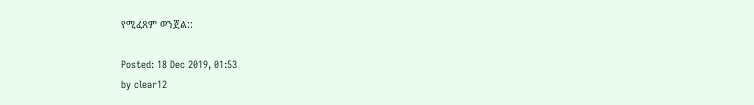የሚፈጸም ወንጀል::

Posted: 18 Dec 2019, 01:53
by clear12